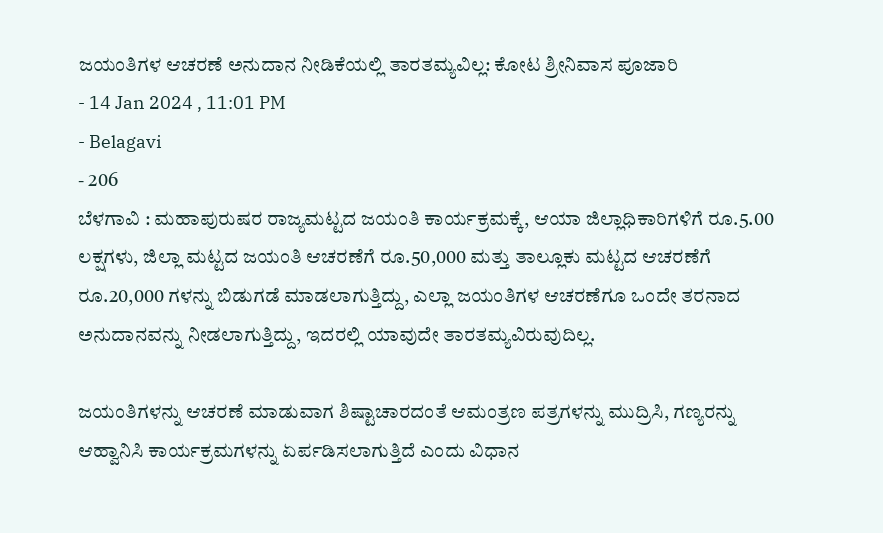ಜಯಂತಿಗಳ ಆಚರಣೆ ಅನುದಾನ ನೀಡಿಕೆಯಲ್ಲಿ ತಾರತಮ್ಯವಿಲ್ಲ: ಕೋಟ ಶ್ರೀನಿವಾಸ ಪೂಜಾರಿ
- 14 Jan 2024 , 11:01 PM
- Belagavi
- 206
ಬೆಳಗಾವಿ : ಮಹಾಪುರುಷರ ರಾಜ್ಯಮಟ್ಟದ ಜಯಂತಿ ಕಾರ್ಯಕ್ರಮಕ್ಕೆ, ಆಯಾ ಜಿಲ್ಲಾಧಿಕಾರಿಗಳಿಗೆ ರೂ.5.00 ಲಕ್ಷಗಳು, ಜಿಲ್ಲಾ ಮಟ್ಟದ ಜಯಂತಿ ಆಚರಣೆಗೆ ರೂ.50,000 ಮತ್ತು ತಾಲ್ಲೂಕು ಮಟ್ಟದ ಆಚರಣೆಗೆ ರೂ.20,000 ಗಳನ್ನು ಬಿಡುಗಡೆ ಮಾಡಲಾಗುತ್ತಿದ್ದು, ಎಲ್ಲಾ ಜಯಂತಿಗಳ ಆಚರಣೆಗೂ ಒಂದೇ ತರನಾದ ಅನುದಾನವನ್ನು ನೀಡಲಾಗುತ್ತಿದ್ದು, ಇದರಲ್ಲಿ ಯಾವುದೇ ತಾರತಮ್ಯವಿರುವುದಿಲ್ಲ.

ಜಯಂತಿಗಳನ್ನು ಆಚರಣೆ ಮಾಡುವಾಗ ಶಿಷ್ಟಾಚಾರದಂತೆ ಆಮಂತ್ರಣ ಪತ್ರಗಳನ್ನು ಮುದ್ರಿಸಿ, ಗಣ್ಯರನ್ನು ಆಹ್ವಾನಿಸಿ ಕಾರ್ಯಕ್ರಮಗಳನ್ನು ಏರ್ಪಡಿಸಲಾಗುತ್ತಿದೆ ಎಂದು ವಿಧಾನ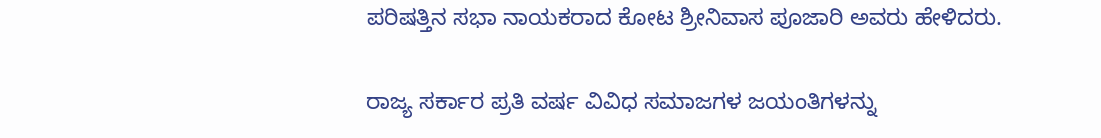ಪರಿಷತ್ತಿನ ಸಭಾ ನಾಯಕರಾದ ಕೋಟ ಶ್ರೀನಿವಾಸ ಪೂಜಾರಿ ಅವರು ಹೇಳಿದರು.

ರಾಜ್ಯ ಸರ್ಕಾರ ಪ್ರತಿ ವರ್ಷ ವಿವಿಧ ಸಮಾಜಗಳ ಜಯಂತಿಗಳನ್ನು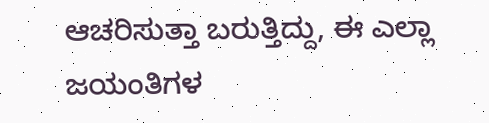ಆಚರಿಸುತ್ತಾ ಬರುತ್ತಿದ್ದು, ಈ ಎಲ್ಲಾ ಜಯಂತಿಗಳ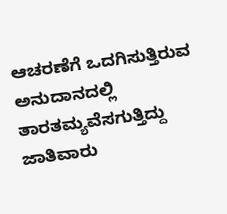ಆಚರಣೆಗೆ ಒದಗಿಸುತ್ತಿರುವ ಅನುದಾನದಲ್ಲಿ ತಾರತಮ್ಯವೆಸಗುತ್ತಿದ್ದು ಜಾತಿವಾರು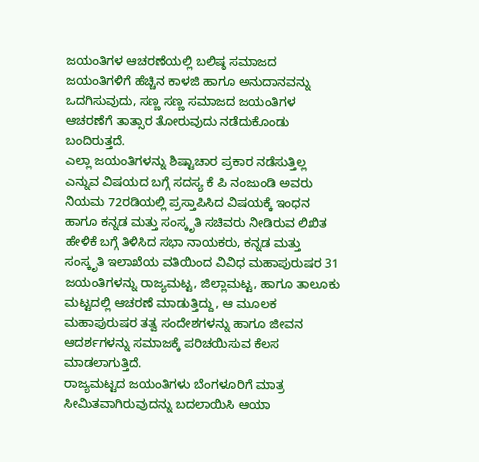ಜಯಂತಿಗಳ ಆಚರಣೆಯಲ್ಲಿ ಬಲಿಷ್ಠ ಸಮಾಜದ ಜಯಂತಿಗಳಿಗೆ ಹೆಚ್ಚಿನ ಕಾಳಜಿ ಹಾಗೂ ಅನುದಾನವನ್ನು ಒದಗಿಸುವುದು, ಸಣ್ಣ ಸಣ್ಣ ಸಮಾಜದ ಜಯಂತಿಗಳ ಆಚರಣೆಗೆ ತಾತ್ಸಾರ ತೋರುವುದು ನಡೆದುಕೊಂಡು ಬಂದಿರುತ್ತದೆ.
ಎಲ್ಲಾ ಜಯಂತಿಗಳನ್ನು ಶಿಷ್ಟಾಚಾರ ಪ್ರಕಾರ ನಡೆಸುತ್ತಿಲ್ಲ ಎನ್ನುವ ವಿಷಯದ ಬಗ್ಗೆ ಸದಸ್ಯ ಕೆ ಪಿ ನಂಜುಂಡಿ ಅವರು ನಿಯಮ 72ರಡಿಯಲ್ಲಿ ಪ್ರಸ್ತಾಪಿಸಿದ ವಿಷಯಕ್ಕೆ ಇಂಧನ ಹಾಗೂ ಕನ್ನಡ ಮತ್ತು ಸಂಸ್ಕೃತಿ ಸಚಿವರು ನೀಡಿರುವ ಲಿಖಿತ ಹೇಳಿಕೆ ಬಗ್ಗೆ ತಿಳಿಸಿದ ಸಭಾ ನಾಯಕರು, ಕನ್ನಡ ಮತ್ತು ಸಂಸ್ಕೃತಿ ಇಲಾಖೆಯ ವತಿಯಿಂದ ವಿವಿಧ ಮಹಾಪುರುಷರ 31 ಜಯಂತಿಗಳನ್ನು ರಾಜ್ಯಮಟ್ಟ, ಜಿಲ್ಲಾಮಟ್ಟ, ಹಾಗೂ ತಾಲೂಕು ಮಟ್ಟದಲ್ಲಿ ಆಚರಣೆ ಮಾಡುತ್ತಿದ್ದು, ಆ ಮೂಲಕ ಮಹಾಪುರುಷರ ತತ್ವ ಸಂದೇಶಗಳನ್ನು ಹಾಗೂ ಜೀವನ ಆದರ್ಶಗಳನ್ನು ಸಮಾಜಕ್ಕೆ ಪರಿಚಯಿಸುವ ಕೆಲಸ ಮಾಡಲಾಗುತ್ತಿದೆ.
ರಾಜ್ಯಮಟ್ಟದ ಜಯಂತಿಗಳು ಬೆಂಗಳೂರಿಗೆ ಮಾತ್ರ ಸೀಮಿತವಾಗಿರುವುದನ್ನು ಬದಲಾಯಿಸಿ ಆಯಾ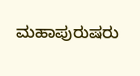ಮಹಾಪುರುಷರು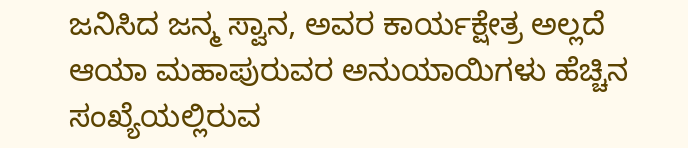ಜನಿಸಿದ ಜನ್ಮ ಸ್ವಾನ, ಅವರ ಕಾರ್ಯಕ್ಷೇತ್ರ ಅಲ್ಲದೆ ಆಯಾ ಮಹಾಪುರುವರ ಅನುಯಾಯಿಗಳು ಹೆಚ್ಚಿನ ಸಂಖ್ಯೆಯಲ್ಲಿರುವ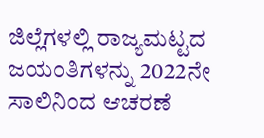ಜಿಲ್ಲೆಗಳಲ್ಲಿ ರಾಜ್ಯಮಟ್ಟದ ಜಯಂತಿಗಳನ್ನು 2022ನೇ ಸಾಲಿನಿಂದ ಆಚರಣೆ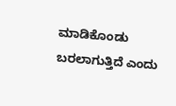ಮಾಡಿಕೊಂಡು ಬರಲಾಗುತ್ತಿದೆ ಎಂದು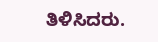ತಿಳಿಸಿದರು.